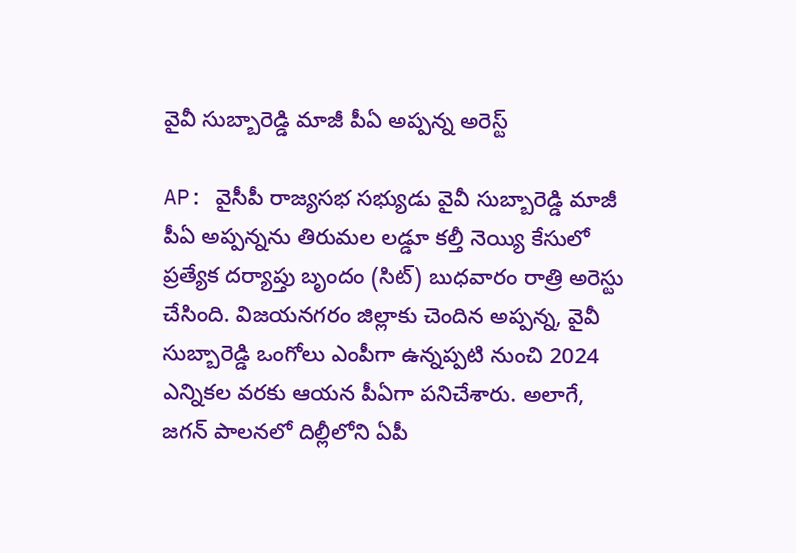వైవీ సుబ్బారెడ్డి మాజీ పీఏ అప్పన్న అరెస్ట్‌

AP: వైసీపీ రాజ్యసభ సభ్యుడు వైవీ సుబ్బారెడ్డి మాజీ పీఏ అప్పన్నను తిరుమల లడ్డూ కల్తీ నెయ్యి కేసులో ప్రత్యేక దర్యాప్తు బృందం (సిట్‌) బుధవారం రాత్రి అరెస్టు చేసింది. విజయనగరం జిల్లాకు చెందిన అప్పన్న, వైవీ సుబ్బారెడ్డి ఒంగోలు ఎంపీగా ఉన్నప్పటి నుంచి 2024 ఎన్నికల వరకు ఆయన పీఏగా పనిచేశారు. అలాగే, జగన్ పాలనలో దిల్లీలోని ఏపీ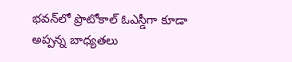భవన్‌లో ప్రొటోకాల్‌ ఓఎస్డీగా కూడా అప్పన్న బాధ్యతలు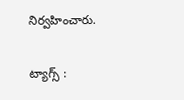నిర్వహించారు.

ట్యాగ్స్ :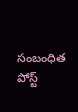సంబంధిత పోస్ట్